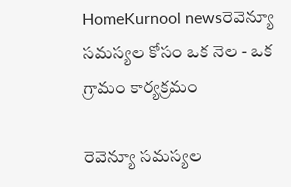HomeKurnool newsరెవెన్యూ సమస్యల కోసం ఒక నెల - ఒక గ్రామం కార్యక్రమం

రెవెన్యూ సమస్యల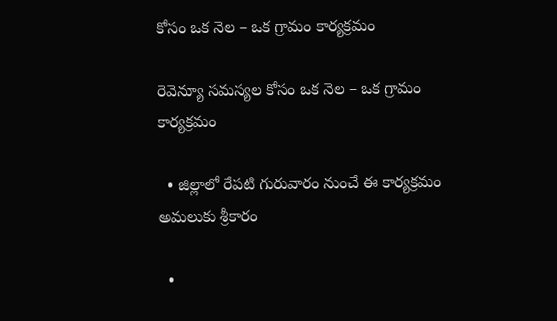కోసం ఒక నెల – ఒక గ్రామం కార్యక్రమం

రెవెన్యూ సమస్యల కోసం ఒక నెల – ఒక గ్రామం కార్యక్రమం

  • జిల్లాలో రేపటి గురువారం నుంచే ఈ కార్యక్రమం అమలుకు శ్రీకారం

  •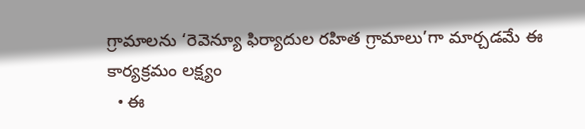గ్రామాలను ‘రెవెన్యూ ఫిర్యాదుల రహిత గ్రామాలు’గా మార్చడమే ఈ కార్యక్రమం లక్ష్యం
  • ఈ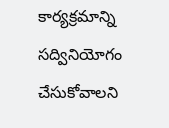కార్యక్రమాన్ని సద్వినియోగం చేసుకోవాలని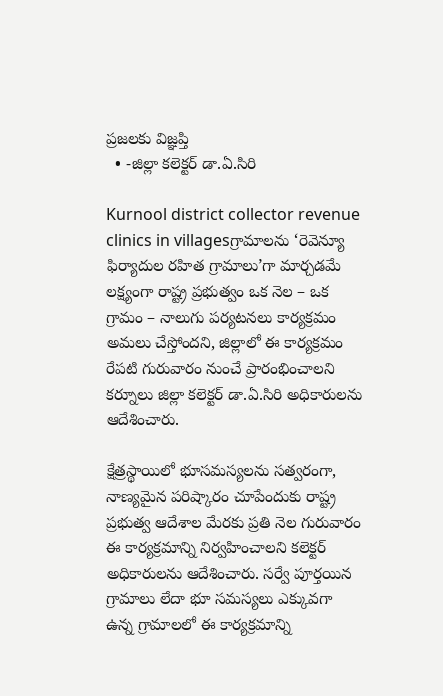ప్రజలకు విజ్ఞప్తి
  • -జిల్లా కలెక్టర్ డా.ఏ.సిరి

Kurnool district collector revenue clinics in villagesగ్రామాలను ‘రెవెన్యూ ఫిర్యాదుల రహిత గ్రామాలు’గా మార్చడమే లక్ష్యంగా రాష్ట్ర ప్రభుత్వం ఒక నెల – ఒక గ్రామం – నాలుగు పర్యటనలు కార్యక్రమం అమలు చేస్తోందని, జిల్లాలో ఈ కార్యక్రమం రేపటి గురువారం నుంచే ప్రారంభించాలని కర్నూలు జిల్లా కలెక్టర్ డా.ఏ.సిరి అధికారులను ఆదేశించారు.

క్షేత్రస్థాయిలో భూసమస్యలను సత్వరంగా, నాణ్యమైన పరిష్కారం చూపేందుకు రాష్ట్ర ప్రభుత్వ ఆదేశాల మేరకు ప్రతి నెల గురువారం ఈ కార్యక్రమాన్ని నిర్వహించాలని కలెక్టర్ అధికారులను ఆదేశించారు. సర్వే పూర్తయిన గ్రామాలు లేదా భూ సమస్యలు ఎక్కువగా ఉన్న గ్రామాలలో ఈ కార్యక్రమాన్ని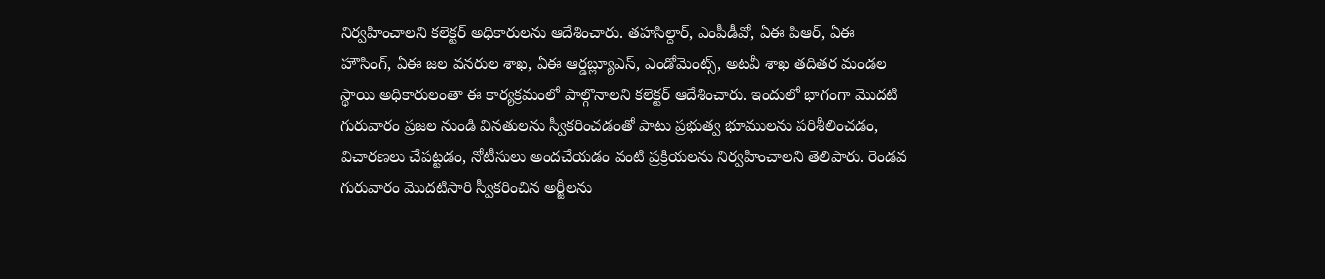నిర్వహించాలని కలెక్టర్ అధికారులను ఆదేశించారు. తహసిల్దార్, ఎంపీడీవో, ఏఈ పిఆర్, ఏఈ హౌసింగ్, ఏఈ జల వనరుల శాఖ, ఏఈ ఆర్డబ్ల్యూఎస్, ఎండోమెంట్స్, అటవీ శాఖ తదితర మండల స్థాయి అధికారులంతా ఈ కార్యక్రమంలో పాల్గొనాలని కలెక్టర్ ఆదేశించారు. ఇందులో భాగంగా మొదటి గురువారం ప్రజల నుండి వినతులను స్వీకరించడంతో పాటు ప్రభుత్వ భూములను పరిశీలించడం, విచారణలు చేపట్టడం, నోటీసులు అందచేయడం వంటి ప్రక్రియలను నిర్వహించాలని తెలిపారు. రెండవ గురువారం మొదటిసారి స్వీకరించిన అర్జీలను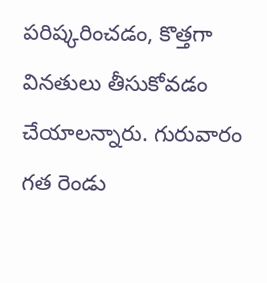పరిష్కరించడం, కొత్తగా వినతులు తీసుకోవడం చేయాలన్నారు. గురువారం గత రెండు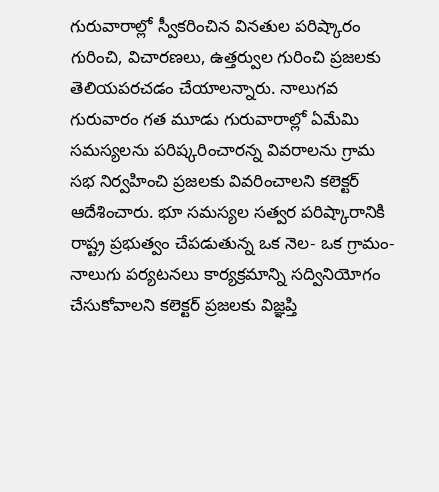గురువారాల్లో స్వీకరించిన వినతుల పరిష్కారం గురించి, విచారణలు, ఉత్తర్వుల గురించి ప్రజలకు తెలియపరచడం చేయాలన్నారు. నాలుగవ గురువారం గత మూడు గురువారాల్లో ఏమేమి సమస్యలను పరిష్కరించారన్న వివరాలను గ్రామ సభ నిర్వహించి ప్రజలకు వివరించాలని కలెక్టర్ ఆదేశించారు. భూ సమస్యల సత్వర పరిష్కారానికి రాష్ట్ర ప్రభుత్వం చేపడుతున్న ఒక నెల- ఒక గ్రామం- నాలుగు పర్యటనలు కార్యక్రమాన్ని సద్వినియోగం చేసుకోవాలని కలెక్టర్ ప్రజలకు విజ్ఞప్తి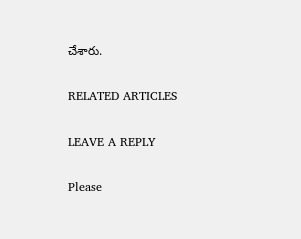చేశారు.

RELATED ARTICLES

LEAVE A REPLY

Please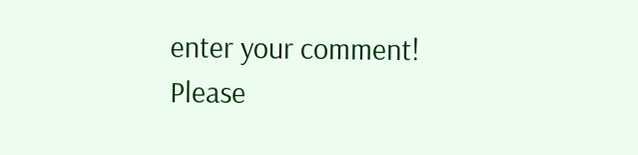enter your comment!
Please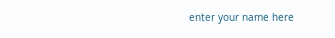enter your name here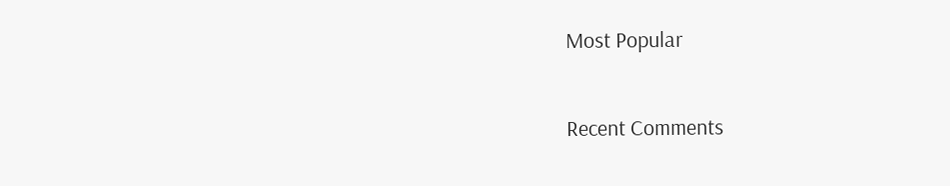Most Popular

Recent Comments